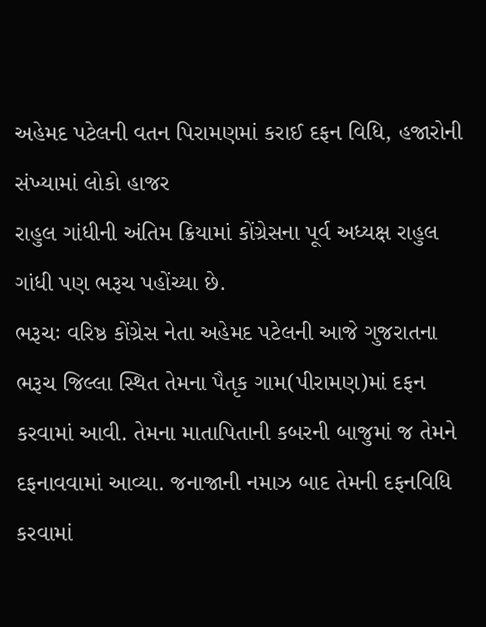અહેમદ પટેલની વતન પિરામણમાં કરાઈ દફન વિધિ, હજારોની સંખ્યામાં લોકો હાજર
રાહુલ ગાંધીની અંતિમ ક્રિયામાં કોંગ્રેસના પૂર્વ અધ્યક્ષ રાહુલ ગાંધી પણ ભરૂચ પહોંચ્યા છે.
ભરૂચઃ વરિષ્ઠ કોંગ્રેસ નેતા અહેમદ પટેલની આજે ગુજરાતના ભરૂચ જિલ્લા સ્થિત તેમના પૈતૃક ગામ(પીરામણ)માં દફન કરવામાં આવી. તેમના માતાપિતાની કબરની બાજુમાં જ તેમને દફનાવવામાં આવ્યા. જનાજાની નમાઝ બાદ તેમની દફનવિધિ કરવામાં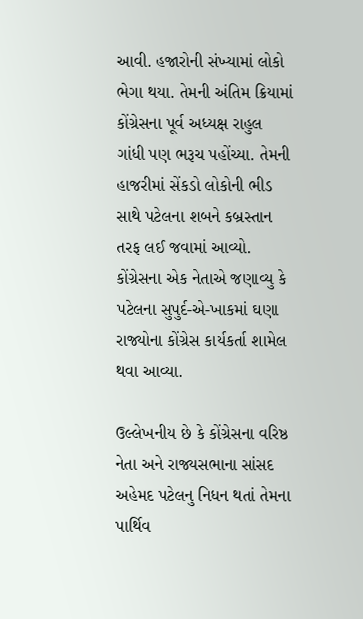આવી. હજારોની સંખ્યામાં લોકો ભેગા થયા. તેમની અંતિમ ક્રિયામાં કોંગ્રેસના પૂર્વ અધ્યક્ષ રાહુલ ગાંધી પણ ભરૂચ પહોંચ્યા. તેમની હાજરીમાં સેંકડો લોકોની ભીડ સાથે પટેલના શબને કબ્રસ્તાન તરફ લઈ જવામાં આવ્યો. કોંગ્રેસના એક નેતાએ જણાવ્યુ કે પટેલના સુપુર્દ-એ-ખાકમાં ઘણા રાજ્યોના કોંગ્રેસ કાર્યકર્તા શામેલ થવા આવ્યા.

ઉલ્લેખનીય છે કે કોંગ્રેસના વરિષ્ઠ નેતા અને રાજ્યસભાના સાંસદ અહેમદ પટેલનુ નિધન થતાં તેમના પાર્થિવ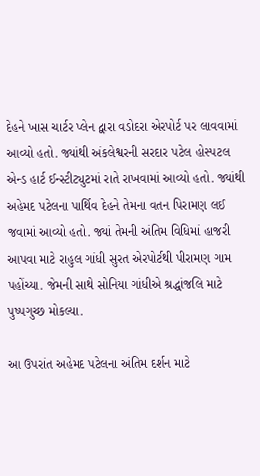દેહને ખાસ ચાર્ટર પ્લેન દ્વારા વડોદરા એરપોર્ટ પર લાવવામાં આવ્યો હતો. જ્યાંથી અંકલેશ્વરની સરદાર પટેલ હોસ્પટલ એન્ડ હાર્ટ ઈન્સ્ટીટ્યુટમાં રાતે રાખવામાં આવ્યો હતો. જ્યાંથી અહેમદ પટેલના પાર્થિવ દેહને તેમના વતન પિરામણ લઈ જવામાં આવ્યો હતો. જ્યાં તેમની અંતિમ વિધિમાં હાજરી આપવા માટે રાહુલ ગાંધી સુરત એરપોર્ટથી પીરામણ ગામ પહોંચ્યા. જેમની સાથે સોનિયા ગાંધીએ શ્રદ્ધાંજલિ માટે પુષ્પગુચ્છ મોકલ્યા.

આ ઉપરાંત અહેમદ પટેલના અંતિમ દર્શન માટે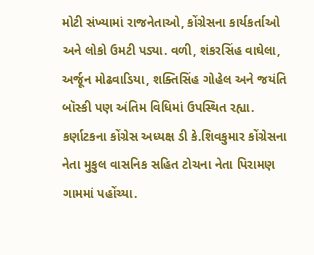મોટી સંખ્યામાં રાજનેતાઓ, કોંગ્રેસના કાર્યકર્તાઓ અને લોકો ઉમટી પડ્યા. વળી, શંકરસિંહ વાઘેલા, અર્જૂન મોઢવાડિયા, શક્તિસિંહ ગોહેલ અને જયંતિ બૉસ્કી પણ અંતિમ વિધિમાં ઉપસ્થિત રહ્યા. કર્ણાટકના કોંગ્રેસ અધ્યક્ષ ડી કે.શિવકુમાર કોંગ્રેસના નેતા મુકુલ વાસનિક સહિત ટોચના નેતા પિરામણ ગામમાં પહોંચ્યા.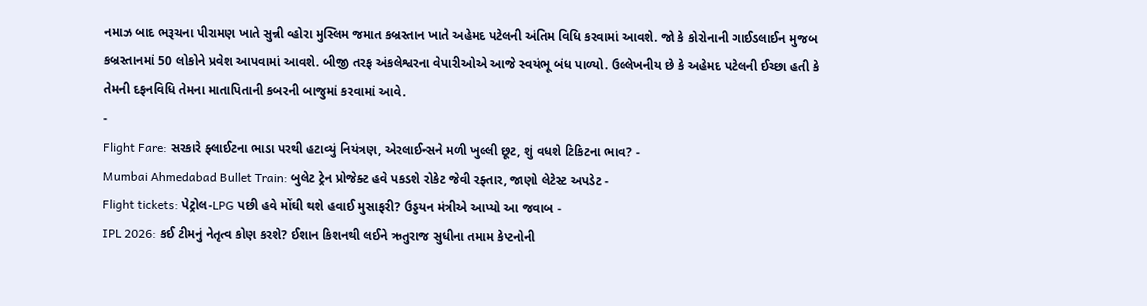નમાઝ બાદ ભરૂચના પીરામણ ખાતે સુન્ની વ્હોરા મુસ્લિમ જમાત કબ્રસ્તાન ખાતે અહેમદ પટેલની અંતિમ વિધિ કરવામાં આવશે. જો કે કોરોનાની ગાઈડલાઈન મુજબ કબ્રસ્તાનમાં 50 લોકોને પ્રવેશ આપવામાં આવશે. બીજી તરફ અંકલેશ્વરના વેપારીઓએ આજે સ્વયંભૂ બંધ પાળ્યો. ઉલ્લેખનીય છે કે અહેમદ પટેલની ઈચ્છા હતી કે તેમની દફનવિધિ તેમના માતાપિતાની કબરની બાજુમાં કરવામાં આવે.
-
Flight Fare: સરકારે ફ્લાઈટના ભાડા પરથી હટાવ્યું નિયંત્રણ, એરલાઈન્સને મળી ખુલ્લી છૂટ, શું વધશે ટિકિટના ભાવ? -
Mumbai Ahmedabad Bullet Train: બુલેટ ટ્રેન પ્રોજેક્ટ હવે પકડશે રોકેટ જેવી રફ્તાર, જાણો લેટેસ્ટ અપડેટ -
Flight tickets: પેટ્રોલ-LPG પછી હવે મોંઘી થશે હવાઈ મુસાફરી? ઉડ્ડયન મંત્રીએ આપ્યો આ જવાબ -
IPL 2026: કઈ ટીમનું નેતૃત્વ કોણ કરશે? ઈશાન કિશનથી લઈને ઋતુરાજ સુધીના તમામ કેપ્ટનોની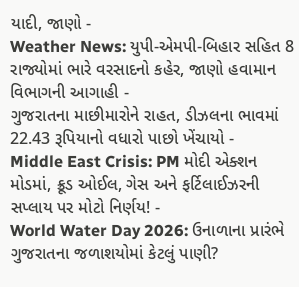યાદી, જાણો -
Weather News: યુપી-એમપી-બિહાર સહિત 8 રાજ્યોમાં ભારે વરસાદનો કહેર, જાણો હવામાન વિભાગની આગાહી -
ગુજરાતના માછીમારોને રાહત, ડીઝલના ભાવમાં 22.43 રૂપિયાનો વધારો પાછો ખેંચાયો -
Middle East Crisis: PM મોદી એક્શન મોડમાં, ક્રૂડ ઓઈલ, ગેસ અને ફર્ટિલાઈઝરની સપ્લાય પર મોટો નિર્ણય! -
World Water Day 2026: ઉનાળાના પ્રારંભે ગુજરાતના જળાશયોમાં કેટલું પાણી?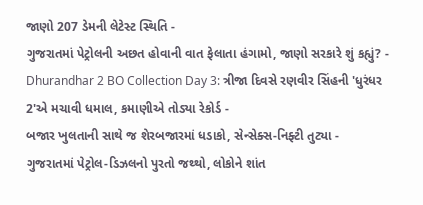જાણો 207 ડેમની લેટેસ્ટ સ્થિતિ -
ગુજરાતમાં પેટ્રોલની અછત હોવાની વાત ફેલાતા હંગામો, જાણો સરકારે શું કહ્યું? -
Dhurandhar 2 BO Collection Day 3: ત્રીજા દિવસે રણવીર સિંહની 'ધુરંધર 2'એ મચાવી ધમાલ, કમાણીએ તોડ્યા રેકોર્ડ -
બજાર ખુલતાની સાથે જ શેરબજારમાં ધડાકો, સેન્સેક્સ-નિફ્ટી તુટ્યા -
ગુજરાતમાં પેટ્રોલ-ડિઝલનો પુરતો જથ્થો, લોકોને શાંત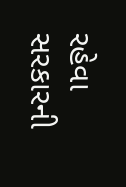રહેવા સરકારની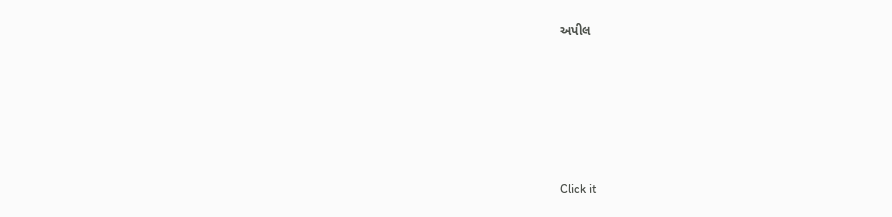અપીલ








Click it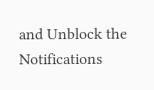and Unblock the Notifications